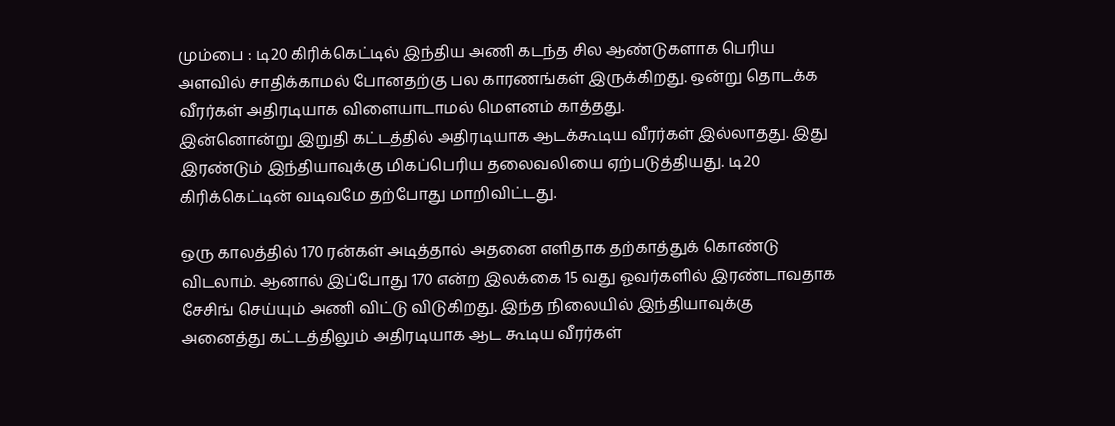மும்பை : டி20 கிரிக்கெட்டில் இந்திய அணி கடந்த சில ஆண்டுகளாக பெரிய அளவில் சாதிக்காமல் போனதற்கு பல காரணங்கள் இருக்கிறது. ஒன்று தொடக்க வீரர்கள் அதிரடியாக விளையாடாமல் மௌனம் காத்தது.
இன்னொன்று இறுதி கட்டத்தில் அதிரடியாக ஆடக்கூடிய வீரர்கள் இல்லாதது. இது இரண்டும் இந்தியாவுக்கு மிகப்பெரிய தலைவலியை ஏற்படுத்தியது. டி20 கிரிக்கெட்டின் வடிவமே தற்போது மாறிவிட்டது.

ஒரு காலத்தில் 170 ரன்கள் அடித்தால் அதனை எளிதாக தற்காத்துக் கொண்டு விடலாம். ஆனால் இப்போது 170 என்ற இலக்கை 15 வது ஓவர்களில் இரண்டாவதாக சேசிங் செய்யும் அணி விட்டு விடுகிறது. இந்த நிலையில் இந்தியாவுக்கு அனைத்து கட்டத்திலும் அதிரடியாக ஆட கூடிய வீரர்கள்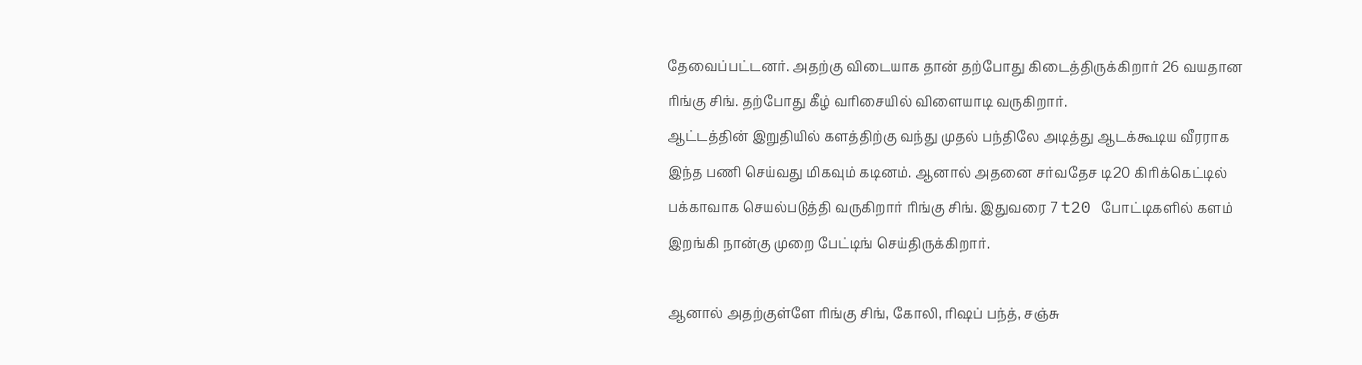தேவைப்பட்டனர். அதற்கு விடையாக தான் தற்போது கிடைத்திருக்கிறார் 26 வயதான ரிங்கு சிங். தற்போது கீழ் வரிசையில் விளையாடி வருகிறார்.
ஆட்டத்தின் இறுதியில் களத்திற்கு வந்து முதல் பந்திலே அடித்து ஆடக்கூடிய வீரராக இந்த பணி செய்வது மிகவும் கடினம். ஆனால் அதனை சர்வதேச டி20 கிரிக்கெட்டில் பக்காவாக செயல்படுத்தி வருகிறார் ரிங்கு சிங். இதுவரை 7 t20 போட்டிகளில் களம் இறங்கி நான்கு முறை பேட்டிங் செய்திருக்கிறார்.

ஆனால் அதற்குள்ளே ரிங்கு சிங், கோலி, ரிஷப் பந்த், சஞ்சு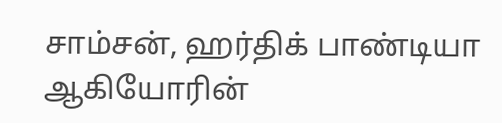சாம்சன், ஹர்திக் பாண்டியா ஆகியோரின்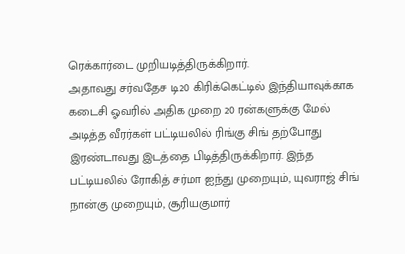ரெக்கார்டை முறியடித்திருக்கிறார்.
அதாவது சர்வதேச டி20 கிரிக்கெட்டில் இந்தியாவுக்காக கடைசி ஓவரில் அதிக முறை 20 ரன்களுக்கு மேல் அடித்த வீரர்கள் பட்டியலில் ரிங்கு சிங் தற்போது இரண்டாவது இடத்தை பிடித்திருக்கிறார். இந்த பட்டியலில் ரோகித் சர்மா ஐந்து முறையும், யுவராஜ் சிங் நான்கு முறையும், சூரியகுமார்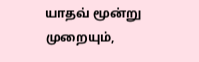யாதவ் மூன்று முறையும்,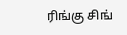ரிங்கு சிங்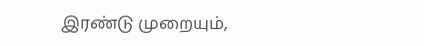இரண்டு முறையும்,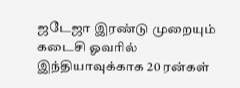ஜடேஜா இரண்டு முறையும் கடைசி ஓவரில் இந்தியாவுக்காக 20 ரன்கள்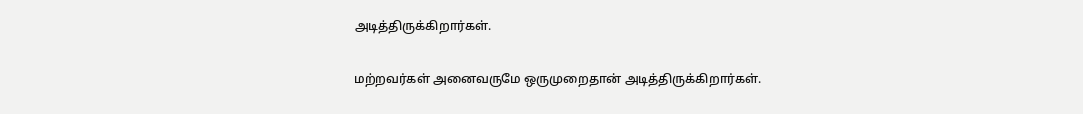அடித்திருக்கிறார்கள்.

மற்றவர்கள் அனைவருமே ஒருமுறைதான் அடித்திருக்கிறார்கள்.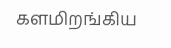களமிறங்கிய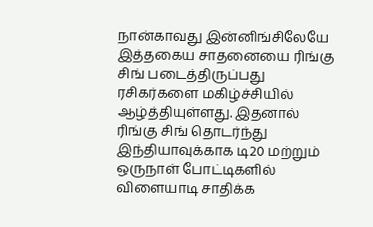நான்காவது இன்னிங்சிலேயே இத்தகைய சாதனையை ரிங்கு சிங் படைத்திருப்பது ரசிகர்களை மகிழ்ச்சியில் ஆழ்த்தியுள்ளது. இதனால் ரிங்கு சிங் தொடர்ந்து இந்தியாவுக்காக டி20 மற்றும் ஒருநாள் போட்டிகளில் விளையாடி சாதிக்க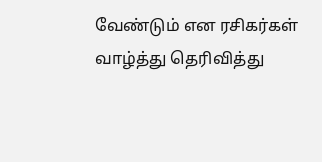வேண்டும் என ரசிகர்கள் வாழ்த்து தெரிவித்து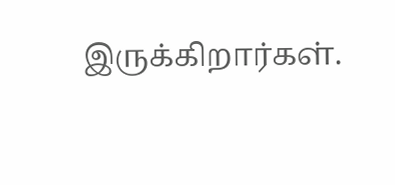இருக்கிறார்கள்.